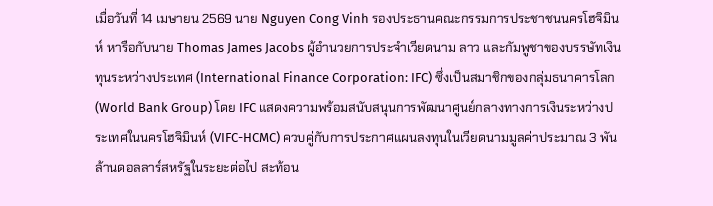เมื่อวันที่ 14 เมษายน 2569 นาย Nguyen Cong Vinh รองประธานคณะกรรมการประชาชนนครโฮจิมินห์ หารือกับนาย Thomas James Jacobs ผู้อำนวยการประจำเวียดนาม ลาว และกัมพูชาของบรรษัทเงินทุนระหว่างประเทศ (International Finance Corporation: IFC) ซึ่งเป็นสมาชิกของกลุ่มธนาคารโลก (World Bank Group) โดย IFC แสดงความพร้อมสนับสนุนการพัฒนาศูนย์กลางทางการเงินระหว่างประเทศในนครโฮจิมินห์ (VIFC-HCMC) ควบคู่กับการประกาศแผนลงทุนในเวียดนามมูลค่าประมาณ 3 พันล้านดอลลาร์สหรัฐในระยะต่อไป สะท้อน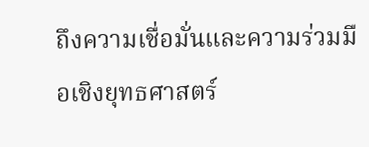ถึงความเชื่อมั่นและความร่วมมือเชิงยุทธศาสตร์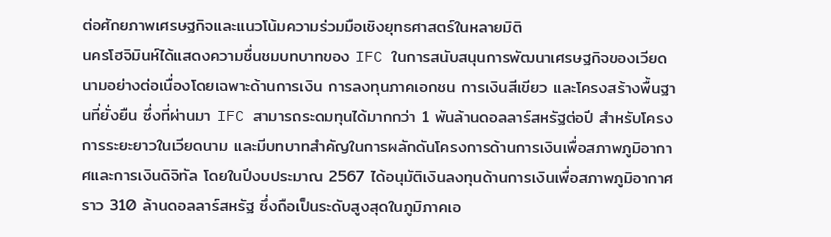ต่อศักยภาพเศรษฐกิจและแนวโน้มความร่วมมือเชิงยุทธศาสตร์ในหลายมิติ
นครโฮจิมินห์ได้แสดงความชื่นชมบทบาทของ IFC ในการสนับสนุนการพัฒนาเศรษฐกิจของเวียดนามอย่างต่อเนื่องโดยเฉพาะด้านการเงิน การลงทุนภาคเอกชน การเงินสีเขียว และโครงสร้างพื้นฐานที่ยั่งยืน ซึ่งที่ผ่านมา IFC สามารถระดมทุนได้มากกว่า 1 พันล้านดอลลาร์สหรัฐต่อปี สำหรับโครงการระยะยาวในเวียดนาม และมีบทบาทสำคัญในการผลักดันโครงการด้านการเงินเพื่อสภาพภูมิอากาศและการเงินดิจิทัล โดยในปีงบประมาณ 2567 ได้อนุมัติเงินลงทุนด้านการเงินเพื่อสภาพภูมิอากาศราว 310 ล้านดอลลาร์สหรัฐ ซึ่งถือเป็นระดับสูงสุดในภูมิภาคเอ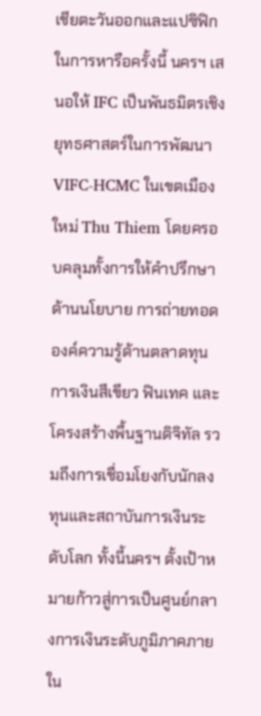เชียตะวันออกและแปซิฟิก
ในการหารือครั้งนี้ นครฯ เสนอให้ IFC เป็นพันธมิตรเชิงยุทธศาสตร์ในการพัฒนา VIFC-HCMC ในเขตเมืองใหม่ Thu Thiem โดยครอบคลุมทั้งการให้คำปรึกษาด้านนโยบาย การถ่ายทอดองค์ความรู้ด้านตลาดทุน การเงินสีเขียว ฟินเทค และโครงสร้างพื้นฐานดิจิทัล รวมถึงการเชื่อมโยงกับนักลงทุนและสถาบันการเงินระดับโลก ทั้งนี้นครฯ ตั้งเป้าหมายก้าวสู่การเป็นศูนย์กลางการเงินระดับภูมิภาคภายใน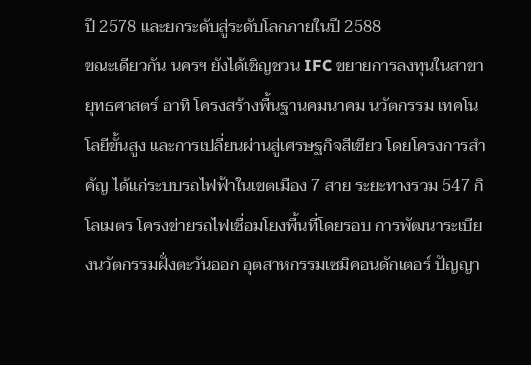ปี 2578 และยกระดับสู่ระดับโลกภายในปี 2588
ขณะเดียวกัน นครฯ ยังได้เชิญชวน IFC ขยายการลงทุนในสาขายุทธศาสตร์ อาทิ โครงสร้างพื้นฐานคมนาคม นวัตกรรม เทคโนโลยีขั้นสูง และการเปลี่ยนผ่านสู่เศรษฐกิจสีเขียว โดยโครงการสำคัญ ได้แก่ระบบรถไฟฟ้าในเขตเมือง 7 สาย ระยะทางรวม 547 กิโลเมตร โครงข่ายรถไฟเชื่อมโยงพื้นที่โดยรอบ การพัฒนาระเบียงนวัตกรรมฝั่งตะวันออก อุตสาหกรรมเซมิคอนดักเตอร์ ปัญญา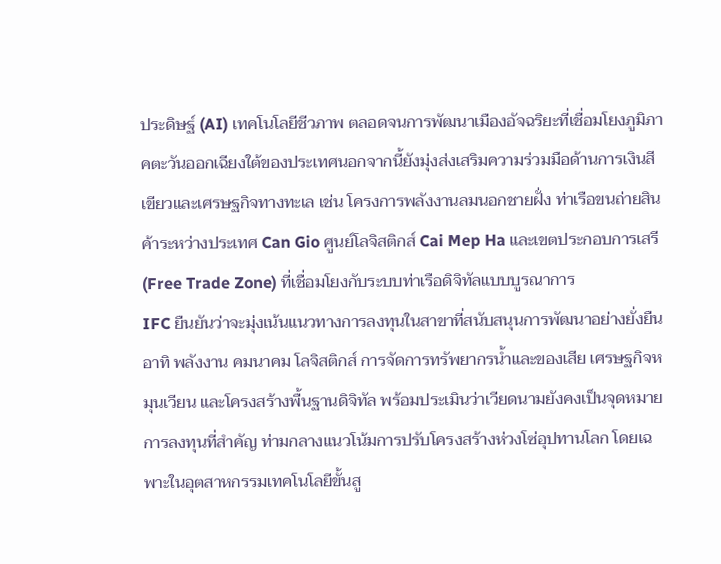ประดิษฐ์ (AI) เทคโนโลยีชีวภาพ ตลอดจนการพัฒนาเมืองอัจฉริยะที่เชื่อมโยงภูมิภาคตะวันออกเฉียงใต้ของประเทศนอกจากนี้ยังมุ่งส่งเสริมความร่วมมือด้านการเงินสีเขียวและเศรษฐกิจทางทะเล เช่น โครงการพลังงานลมนอกชายฝั่ง ท่าเรือขนถ่ายสินค้าระหว่างประเทศ Can Gio ศูนย์โลจิสติกส์ Cai Mep Ha และเขตประกอบการเสรี (Free Trade Zone) ที่เชื่อมโยงกับระบบท่าเรือดิจิทัลแบบบูรณาการ
IFC ยืนยันว่าจะมุ่งเน้นแนวทางการลงทุนในสาขาที่สนับสนุนการพัฒนาอย่างยั่งยืน อาทิ พลังงาน คมนาคม โลจิสติกส์ การจัดการทรัพยากรน้ำและของเสีย เศรษฐกิจหมุนเวียน และโครงสร้างพื้นฐานดิจิทัล พร้อมประเมินว่าเวียดนามยังคงเป็นจุดหมายการลงทุนที่สำคัญ ท่ามกลางแนวโน้มการปรับโครงสร้างห่วงโซ่อุปทานโลก โดยเฉพาะในอุตสาหกรรมเทคโนโลยีขั้นสู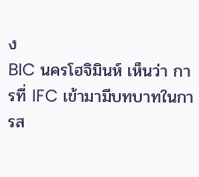ง
BIC นครโฮจิมินห์ เห็นว่า การที่ IFC เข้ามามีบทบาทในการส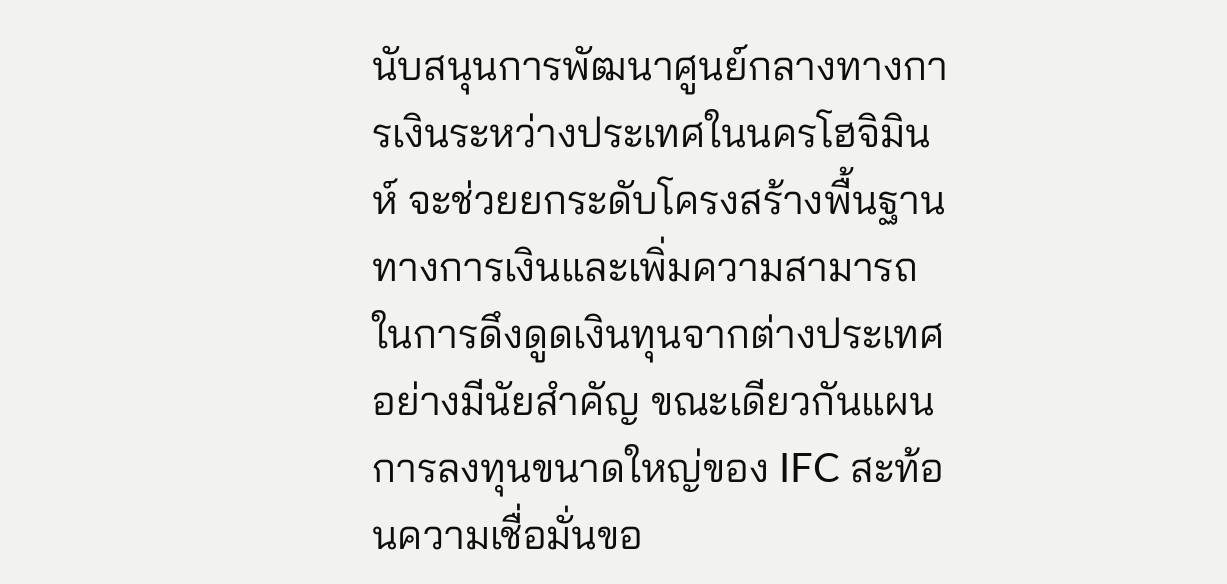นับสนุนการพัฒนาศูนย์กลางทางการเงินระหว่างประเทศในนครโฮจิมินห์ จะช่วยยกระดับโครงสร้างพื้นฐานทางการเงินและเพิ่มความสามารถในการดึงดูดเงินทุนจากต่างประเทศอย่างมีนัยสำคัญ ขณะเดียวกันแผนการลงทุนขนาดใหญ่ของ IFC สะท้อนความเชื่อมั่นขอ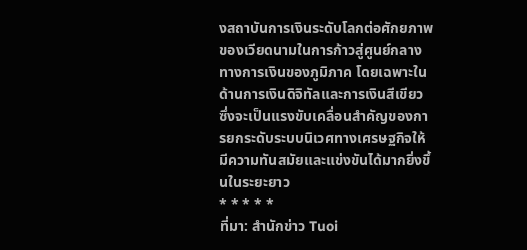งสถาบันการเงินระดับโลกต่อศักยภาพของเวียดนามในการก้าวสู่ศูนย์กลางทางการเงินของภูมิภาค โดยเฉพาะในด้านการเงินดิจิทัลและการเงินสีเขียว ซึ่งจะเป็นแรงขับเคลื่อนสำคัญของการยกระดับระบบนิเวศทางเศรษฐกิจให้มีความทันสมัยและแข่งขันได้มากยิ่งขึ้นในระยะยาว
* * * * *
ที่มา: สำนักข่าว Tuoi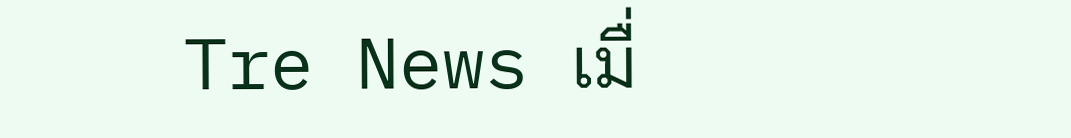Tre News เมื่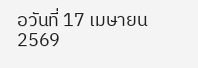อวันที่ 17 เมษายน 2569